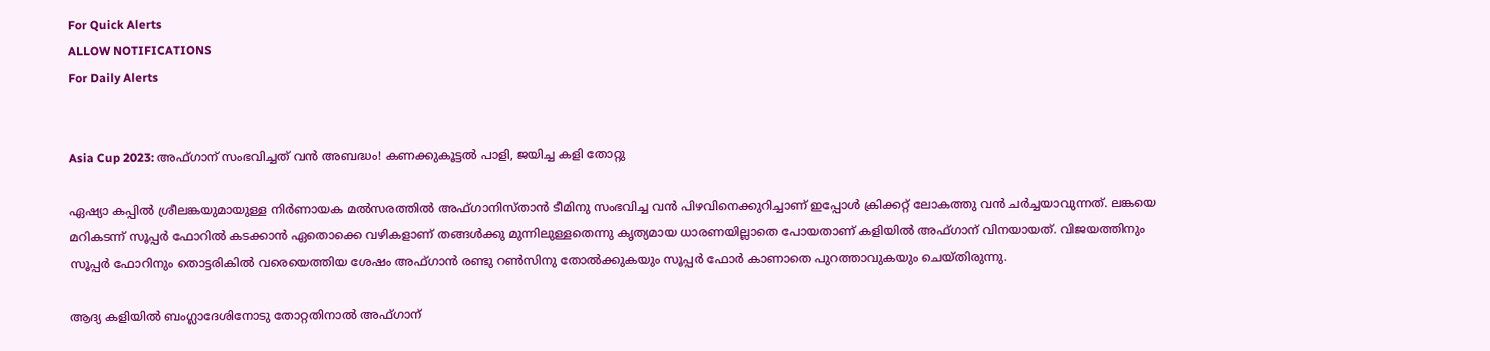For Quick Alerts
ALLOW NOTIFICATIONS
For Daily Alerts


Asia Cup 2023: അഫ്ഗാന് സംഭവിച്ചത് വന്‍ അബദ്ധം! കണക്കുകൂട്ടല്‍ പാളി, ജയിച്ച കളി തോറ്റു

ഏഷ്യാ കപ്പില്‍ ശ്രീലങ്കയുമായുള്ള നിര്‍ണായക മല്‍സരത്തില്‍ അഫ്ഗാനിസ്താന്‍ ടീമിനു സംഭവിച്ച വന്‍ പിഴവിനെക്കുറിച്ചാണ് ഇപ്പോള്‍ ക്രിക്കറ്റ് ലോകത്തു വന്‍ ചര്‍ച്ചയാവുന്നത്. ലങ്കയെ മറികടന്ന് സൂപ്പര്‍ ഫോറില്‍ കടക്കാന്‍ ഏതൊക്കെ വഴികളാണ് തങ്ങള്‍ക്കു മുന്നിലുള്ളതെന്നു കൃത്യമായ ധാരണയില്ലാതെ പോയതാണ് കളിയില്‍ അഫ്ഗാന് വിനയായത്. വിജയത്തിനും സൂപ്പര്‍ ഫോറിനും തൊട്ടരികില്‍ വരെയെത്തിയ ശേഷം അഫ്ഗാന്‍ രണ്ടു റണ്‍സിനു തോല്‍ക്കുകയും സൂപ്പര്‍ ഫോര്‍ കാണാതെ പുറത്താവുകയും ചെയ്തിരുന്നു.

ആദ്യ കളിയില്‍ ബംഗ്ലാദേശിനോടു തോറ്റതിനാല്‍ അഫ്ഗാന്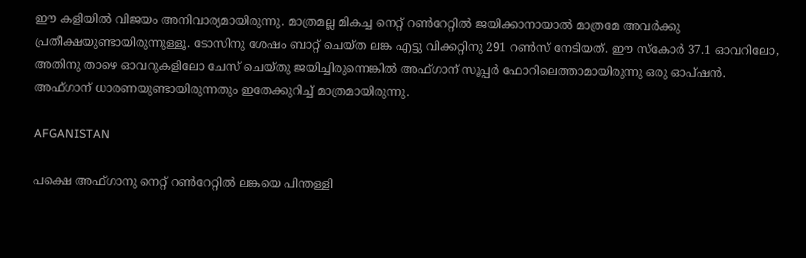ഈ കളിയില്‍ വിജയം അനിവാര്യമായിരുന്നു. മാത്രമല്ല മികച്ച നെറ്റ് റണ്‍റേറ്റില്‍ ജയിക്കാനായാല്‍ മാത്രമേ അവര്‍ക്കു പ്രതീക്ഷയുണ്ടായിരുന്നുള്ളൂ. ടോസിനു ശേഷം ബാറ്റ് ചെയ്ത ലങ്ക എട്ടു വിക്കറ്റിനു 291 റണ്‍സ് നേടിയത്. ഈ സ്‌കോര്‍ 37.1 ഓവറിലോ, അതിനു താഴെ ഓവറുകളിലോ ചേസ് ചെയ്തു ജയിച്ചിരുന്നെങ്കില്‍ അഫ്ഗാന് സൂപ്പര്‍ ഫോറിലെത്താമായിരുന്നു ഒരു ഓപ്ഷന്‍. അഫ്ഗാന് ധാരണയുണ്ടായിരുന്നതും ഇതേക്കുറിച്ച് മാത്രമായിരുന്നു.

AFGANISTAN

പക്ഷെ അഫ്ഗാനു നെറ്റ് റണ്‍റേറ്റില്‍ ലങ്കയെ പിന്തള്ളി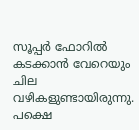സൂപ്പര്‍ ഫോറില്‍ കടക്കാന്‍ വേറെയും ചില വഴികളുണ്ടായിരുന്നു. പക്ഷെ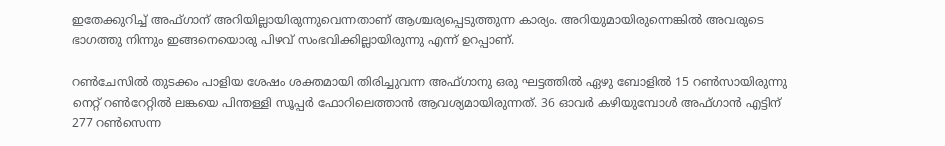ഇതേക്കുറിച്ച് അഫ്ഗാന് അറിയില്ലായിരുന്നുവെന്നതാണ് ആശ്ചര്യപ്പെടുത്തുന്ന കാര്യം. അറിയുമായിരുന്നെങ്കില്‍ അവരുടെ ഭാഗത്തു നിന്നും ഇങ്ങനെയൊരു പിഴവ് സംഭവിക്കില്ലായിരുന്നു എന്ന് ഉറപ്പാണ്.

റണ്‍ചേസില്‍ തുടക്കം പാളിയ ശേഷം ശക്തമായി തിരിച്ചുവന്ന അഫ്ഗാനു ഒരു ഘട്ടത്തില്‍ ഏഴു ബോളില്‍ 15 റണ്‍സായിരുന്നു നെറ്റ് റണ്‍റേറ്റില്‍ ലങ്കയെ പിന്തള്ളി സൂപ്പര്‍ ഫോറിലെത്താന്‍ ആവശ്യമായിരുന്നത്. 36 ഓവര്‍ കഴിയുമ്പോള്‍ അഫ്ഗാന്‍ എട്ടിന് 277 റണ്‍സെന്ന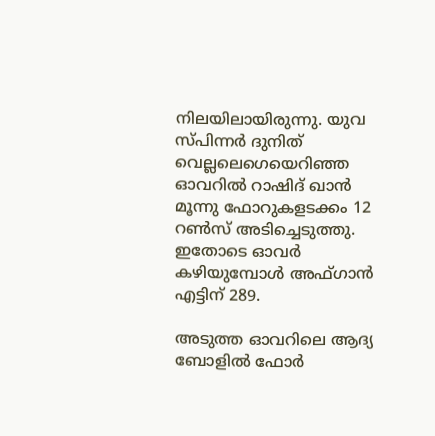നിലയിലായിരുന്നു. യുവ സ്പിന്നര്‍ ദുനിത് വെല്ലലെഗെയെറിഞ്ഞ ഓവറില്‍ റാഷിദ് ഖാന്‍ മൂന്നു ഫോറുകളടക്കം 12 റണ്‍സ് അടിച്ചെടുത്തു. ഇതോടെ ഓവര്‍ കഴിയുമ്പോള്‍ അഫ്ഗാന്‍ എട്ടിന് 289.

അടുത്ത ഓവറിലെ ആദ്യ ബോളില്‍ ഫോര്‍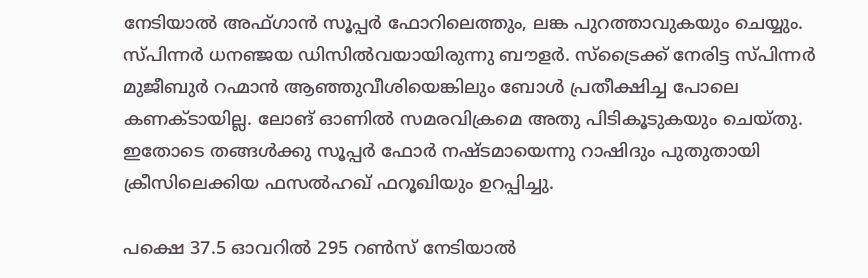നേടിയാല്‍ അഫ്ഗാന്‍ സൂപ്പര്‍ ഫോറിലെത്തും, ലങ്ക പുറത്താവുകയും ചെയ്യും. സ്പിന്നര്‍ ധനഞ്ജയ ഡിസില്‍വയായിരുന്നു ബൗളര്‍. സ്‌ട്രൈക്ക് നേരിട്ട സ്പിന്നര്‍ മുജീബുര്‍ റഹ്മാന്‍ ആഞ്ഞുവീശിയെങ്കിലും ബോള്‍ പ്രതീക്ഷിച്ച പോലെ കണക്ടായില്ല. ലോങ് ഓണില്‍ സമരവിക്രമെ അതു പിടികൂടുകയും ചെയ്തു. ഇതോടെ തങ്ങള്‍ക്കു സൂപ്പര്‍ ഫോര്‍ നഷ്ടമായെന്നു റാഷിദും പുതുതായി ക്രീസിലെക്കിയ ഫസല്‍ഹഖ് ഫറൂഖിയും ഉറപ്പിച്ചു.

പക്ഷെ 37.5 ഓവറില്‍ 295 റണ്‍സ് നേടിയാല്‍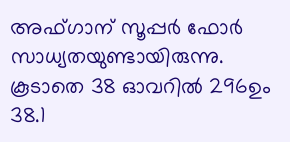അഫ്ഗാന് സൂപ്പര്‍ ഫോര്‍ സാധ്യതയുണ്ടായിരുന്നു. കൂടാതെ 38 ഓവറില്‍ 296ഉം 38.1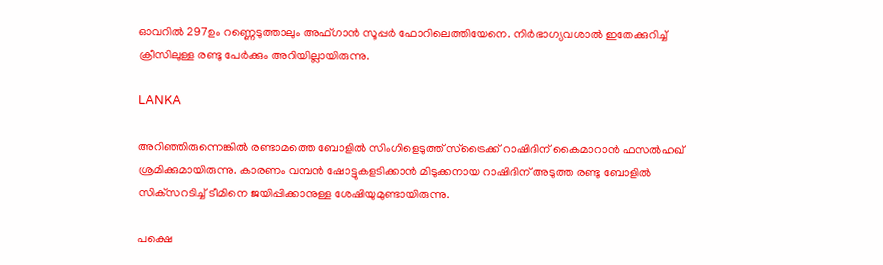ഓവറില്‍ 297ഉം റണ്ണെടുത്താലും അഫ്ഗാന്‍ സൂപ്പര്‍ ഫോറിലെത്തിയേനെ. നിര്‍ഭാഗ്യവശാല്‍ ഇതേക്കുറിച്ച് ക്രീസിലുള്ള രണ്ടു പേര്‍ക്കും അറിയില്ലായിരുന്നു.

LANKA

അറിഞ്ഞിരുന്നെങ്കില്‍ രണ്ടാമത്തെ ബോളില്‍ സിംഗിളെടുത്ത് സ്‌ട്രൈക്ക് റാഷിദിന് കൈമാറാന്‍ ഫസല്‍ഹഖ് ശ്രമിക്കുമായിരുന്നു. കാരണം വമ്പന്‍ ഷോട്ടുകളടിക്കാന്‍ മിടുക്കനായ റാഷിദിന് അടുത്ത രണ്ടു ബോളില്‍ സിക്‌സറടിച്ച് ടീമിനെ ജയിപ്പിക്കാനുള്ള ശേഷിയുമുണ്ടായിരുന്നു.

പക്ഷെ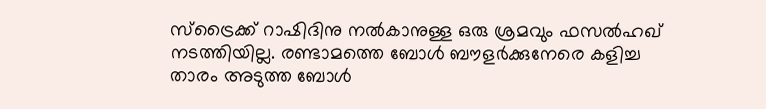സ്‌ട്രൈക്ക് റാഷിദിനു നല്‍കാനുള്ള ഒരു ശ്രമവും ഫസല്‍ഹഖ് നടത്തിയില്ല. രണ്ടാമത്തെ ബോള്‍ ബൗളര്‍ക്കുനേരെ കളിച്ച താരം അടുത്ത ബോള്‍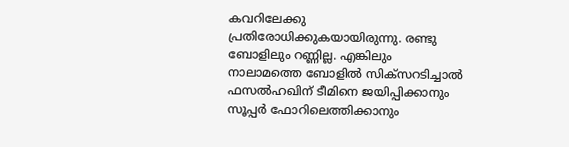കവറിലേക്കു പ്രതിരോധിക്കുകയായിരുന്നു. രണ്ടു ബോളിലും റണ്ണില്ല. എങ്കിലും നാലാമത്തെ ബോളില്‍ സിക്‌സറടിച്ചാല്‍ ഫസല്‍ഹഖിന് ടീമിനെ ജയിപ്പിക്കാനും സൂപ്പര്‍ ഫോറിലെത്തിക്കാനും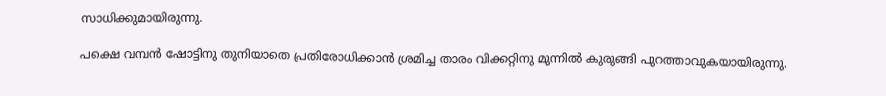സാധിക്കുമായിരുന്നു.

പക്ഷെ വമ്പന്‍ ഷോട്ടിനു തുനിയാതെ പ്രതിരോധിക്കാന്‍ ശ്രമിച്ച താരം വിക്കറ്റിനു മുന്നില്‍ കുരുങ്ങി പുറത്താവുകയായിരുന്നു.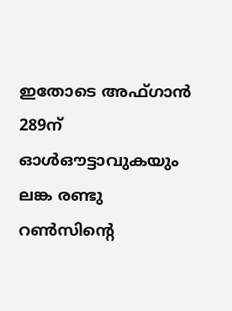ഇതോടെ അഫ്ഗാന്‍ 289ന് ഓള്‍ഔട്ടാവുകയും ലങ്ക രണ്ടു റണ്‍സിന്റെ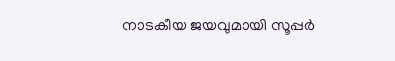നാടകീയ ജയവുമായി സൂപ്പര്‍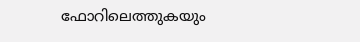ഫോറിലെത്തുകയും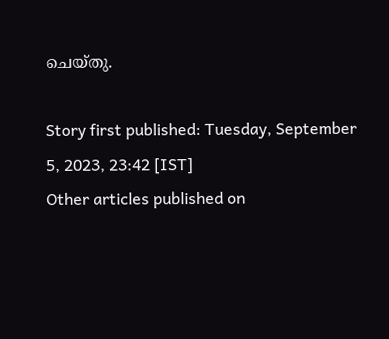ചെയ്തു.

Story first published: Tuesday, September 5, 2023, 23:42 [IST]
Other articles published on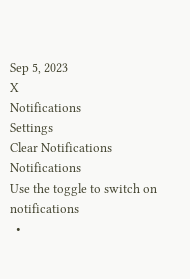Sep 5, 2023
X
Notifications
Settings
Clear Notifications
Notifications
Use the toggle to switch on notifications
  •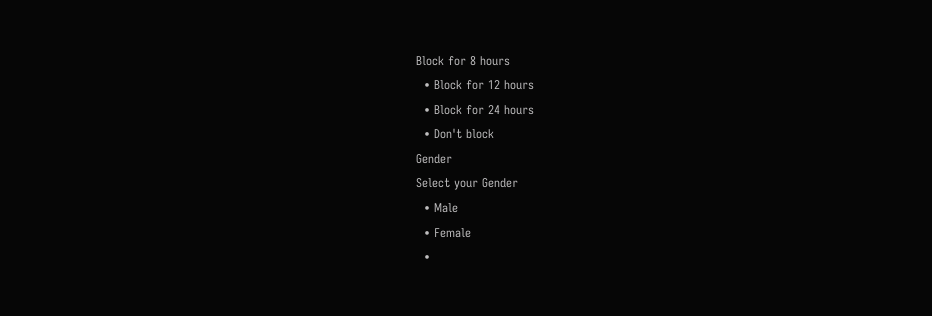Block for 8 hours
  • Block for 12 hours
  • Block for 24 hours
  • Don't block
Gender
Select your Gender
  • Male
  • Female
  •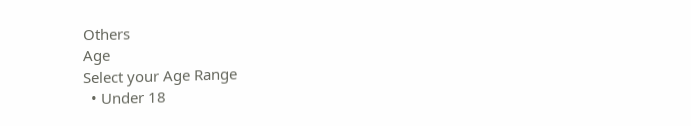Others
Age
Select your Age Range
  • Under 18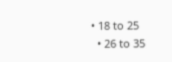• 18 to 25
  • 26 to 35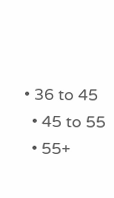• 36 to 45
  • 45 to 55
  • 55+